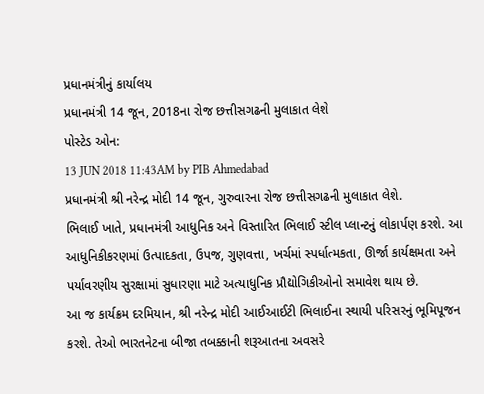પ્રધાનમંત્રીનું કાર્યાલય
પ્રધાનમંત્રી 14 જૂન, 2018ના રોજ છત્તીસગઢની મુલાકાત લેશે
પોસ્ટેડ ઓન:
13 JUN 2018 11:43AM by PIB Ahmedabad
પ્રધાનમંત્રી શ્રી નરેન્દ્ર મોદી 14 જૂન, ગુરુવારના રોજ છત્તીસગઢની મુલાકાત લેશે.
ભિલાઈ ખાતે, પ્રધાનમંત્રી આધુનિક અને વિસ્તારિત ભિલાઈ સ્ટીલ પ્લાન્ટનું લોકાર્પણ કરશે. આ આધુનિકીકરણમાં ઉત્પાદકતા, ઉપજ, ગુણવત્તા, ખર્ચમાં સ્પર્ધાત્મકતા, ઊર્જા કાર્યક્ષમતા અને પર્યાવરણીય સુરક્ષામાં સુધારણા માટે અત્યાધુનિક પ્રૌદ્યોગિકીઓનો સમાવેશ થાય છે.
આ જ કાર્યક્રમ દરમિયાન, શ્રી નરેન્દ્ર મોદી આઈઆઈટી ભિલાઈના સ્થાયી પરિસરનું ભૂમિપૂજન કરશે. તેઓ ભારતનેટના બીજા તબક્કાની શરૂઆતના અવસરે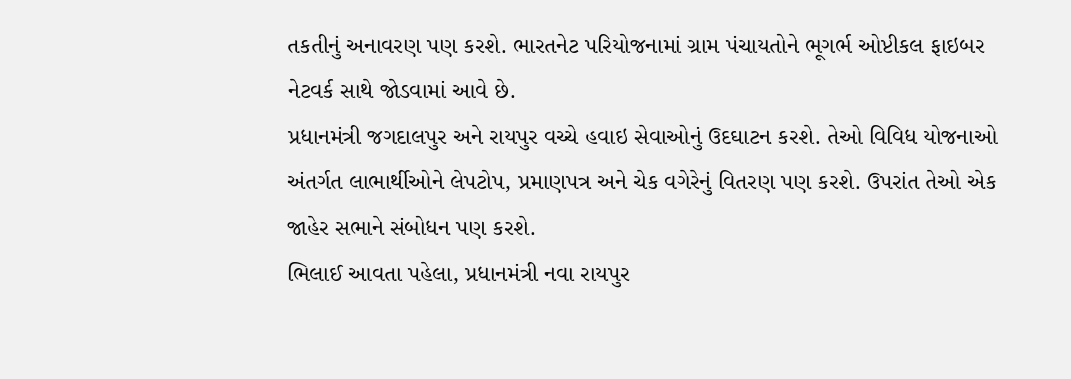તકતીનું અનાવરણ પણ કરશે. ભારતનેટ પરિયોજનામાં ગ્રામ પંચાયતોને ભૂગર્ભ ઓપ્ટીકલ ફાઇબર નેટવર્ક સાથે જોડવામાં આવે છે.
પ્રધાનમંત્રી જગદાલપુર અને રાયપુર વચ્ચે હવાઇ સેવાઓનું ઉદઘાટન કરશે. તેઓ વિવિધ યોજનાઓ અંતર્ગત લાભાર્થીઓને લેપટોપ, પ્રમાણપત્ર અને ચેક વગેરેનું વિતરણ પણ કરશે. ઉપરાંત તેઓ એક જાહેર સભાને સંબોધન પણ કરશે.
ભિલાઈ આવતા પહેલા, પ્રધાનમંત્રી નવા રાયપુર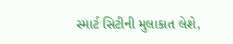સ્માર્ટ સિટીની મુલાકાત લેશે,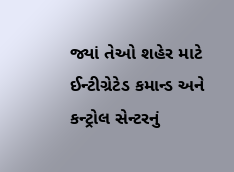જ્યાં તેઓ શહેર માટે ઈન્ટીગ્રેટેડ કમાન્ડ અને કન્ટ્રોલ સેન્ટરનું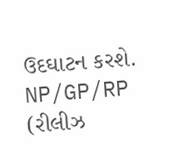ઉદઘાટન કરશે.
NP/GP/RP
(રીલીઝ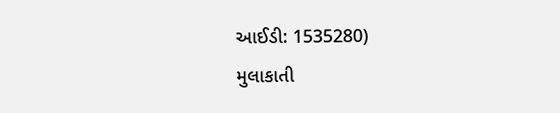આઈડી: 1535280)
મુલાકાતી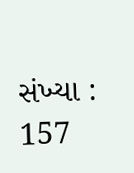સંખ્યા : 157